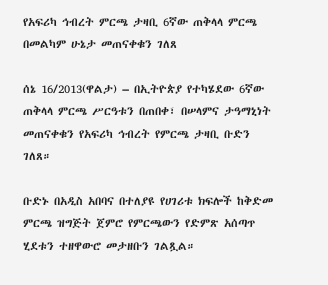የአፍሪካ ኅብረት ምርጫ ታዛቢ 6ኛው ጠቅላላ ምርጫ በመልካም ሁኔታ መጠናቀቁን ገለጸ

ሰኔ 16/2013(ዋልታ) – በኢትዮጵያ የተካሄደው 6ኛው ጠቅላላ ምርጫ ሥርዓቱን በጠበቀ፣ በሠላምና ታዓማኒነት መጠናቀቁን የአፍሪካ ኅብረት የምርጫ ታዛቢ ቡድን ገለጸ።

ቡድኑ በአዲስ አበባና በተለያዩ የሀገሪቱ ክፍሎች ከቅድመ ምርጫ ዝግጅት ጀምሮ የምርጫውን የድምጽ አሰጣጥ ሂደቱን ተዘዋውሮ መታዘቡን ገልጿል።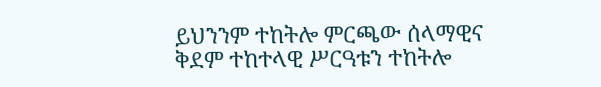ይህንንም ተከትሎ ምርጫው ሰላማዊና ቅደም ተከተላዊ ሥርዓቱን ተከትሎ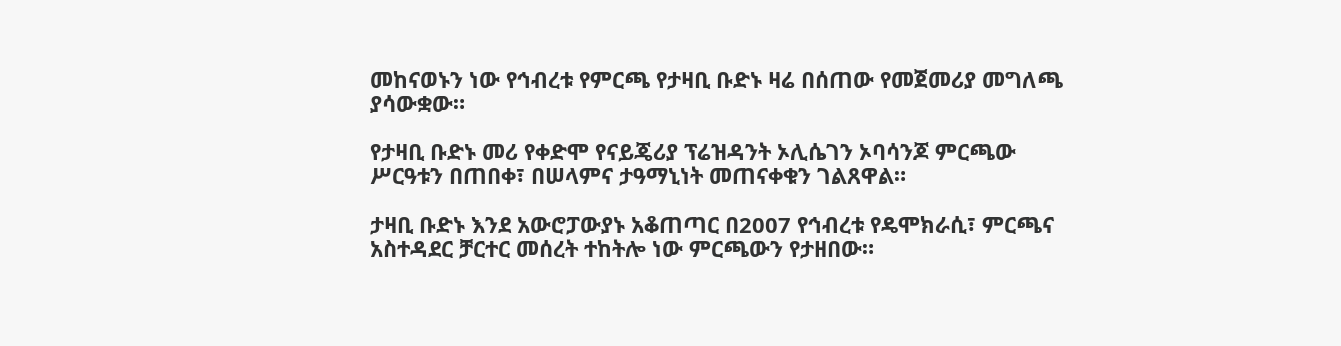መከናወኑን ነው የኅብረቱ የምርጫ የታዛቢ ቡድኑ ዛሬ በሰጠው የመጀመሪያ መግለጫ ያሳውቋው።

የታዛቢ ቡድኑ መሪ የቀድሞ የናይጄሪያ ፕሬዝዳንት ኦሊሴገን ኦባሳንጆ ምርጫው ሥርዓቱን በጠበቀ፣ በሠላምና ታዓማኒነት መጠናቀቁን ገልጸዋል።

ታዛቢ ቡድኑ እንደ አውሮፓውያኑ አቆጠጣር በ2007 የኅብረቱ የዴሞክራሲ፣ ምርጫና አስተዳደር ቻርተር መሰረት ተከትሎ ነው ምርጫውን የታዘበው።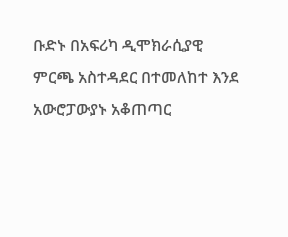ቡድኑ በአፍሪካ ዲሞክራሲያዊ ምርጫ አስተዳደር በተመለከተ እንደ አውሮፓውያኑ አቆጠጣር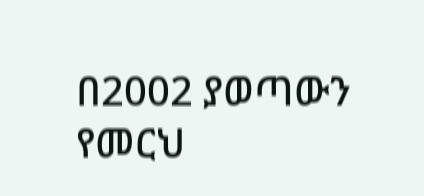በ2002 ያወጣውን የመርህ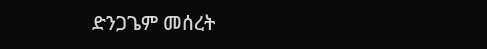ድንጋጌም መሰረት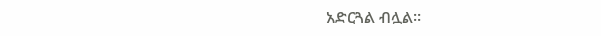አድርጓል ብሏል።